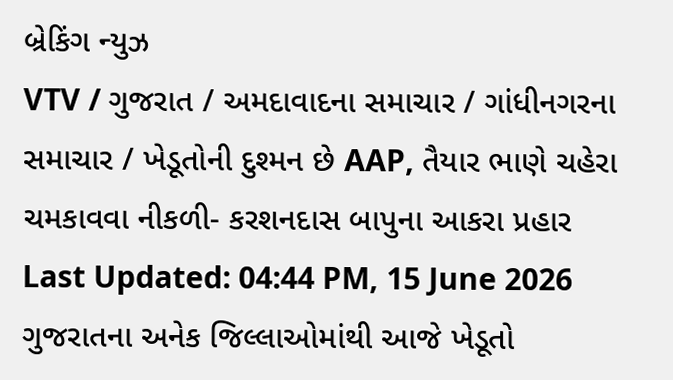બ્રેકિંગ ન્યુઝ
VTV / ગુજરાત / અમદાવાદના સમાચાર / ગાંધીનગરના સમાચાર / ખેડૂતોની દુશ્મન છે AAP, તૈયાર ભાણે ચહેરા ચમકાવવા નીકળી- કરશનદાસ બાપુના આકરા પ્રહાર
Last Updated: 04:44 PM, 15 June 2026
ગુજરાતના અનેક જિલ્લાઓમાંથી આજે ખેડૂતો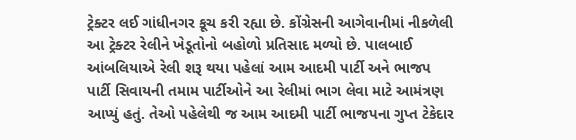ટ્રેક્ટર લઈ ગાંધીનગર કૂચ કરી રહ્યા છે. કોંગ્રેસની આગેવાનીમાં નીકળેલી આ ટ્રેક્ટર રેલીને ખેડૂતોનો બહોળો પ્રતિસાદ મળ્યો છે. પાલબાઈ આંબલિયાએ રેલી શરૂ થયા પહેલાં આમ આદમી પાર્ટી અને ભાજપ પાર્ટી સિવાયની તમામ પાર્ટીઓને આ રેલીમાં ભાગ લેવા માટે આમંત્રણ આપ્યું હતું. તેઓ પહેલેથી જ આમ આદમી પાર્ટી ભાજપના ગુપ્ત ટેકેદાર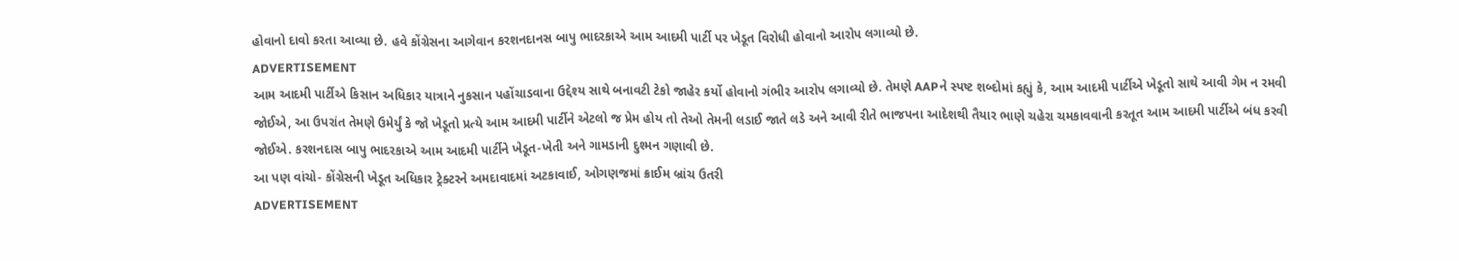હોવાનો દાવો કરતા આવ્યા છે. હવે કોંગ્રેસના આગેવાન કરશનદાનસ બાપુ ભાદરકાએ આમ આદમી પાર્ટી પર ખેડૂત વિરોધી હોવાનો આરોપ લગાવ્યો છે.
ADVERTISEMENT
આમ આદમી પાર્ટીએ કિસાન અધિકાર યાત્રાને નુકસાન પહોંચાડવાના ઉદ્દેશ્ય સાથે બનાવટી ટેકો જાહેર કર્યો હોવાનો ગંભીર આરોપ લગાવ્યો છે. તેમણે AAPને સ્પષ્ટ શબ્દોમાં કહ્યું કે, આમ આદમી પાર્ટીએ ખેડૂતો સાથે આવી ગેમ ન રમવી જોઈએ, આ ઉપરાંત તેમણે ઉમેર્યું કે જો ખેડૂતો પ્રત્યે આમ આદમી પાર્ટીને એટલો જ પ્રેમ હોય તો તેઓ તેમની લડાઈ જાતે લડે અને આવી રીતે ભાજપના આદેશથી તૈયાર ભાણે ચહેરા ચમકાવવાની કરતૂત આમ આદમી પાર્ટીએ બંધ કરવી જોઈએ. કરશનદાસ બાપુ ભાદરકાએ આમ આદમી પાર્ટીને ખેડૂત-ખેતી અને ગામડાની દુશ્મન ગણાવી છે.
આ પણ વાંચો- કોંગ્રેસની ખેડૂત અધિકાર ટ્રેક્ટરને અમદાવાદમાં અટકાવાઈ, ઓગણજમાં ક્રાઈમ બ્રાંચ ઉતરી
ADVERTISEMENT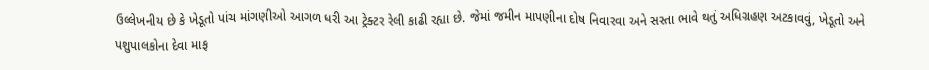ઉલ્લેખનીય છે કે ખેડૂતો પાંચ માંગણીઓ આગળ ધરી આ ટ્રેક્ટર રેલી કાઢી રહ્યા છે. જેમાં જમીન માપણીના દોષ નિવારવા અને સસ્તા ભાવે થતું અધિગ્રહણ અટકાવવું, ખેડૂતો અને પશુપાલકોના દેવા માફ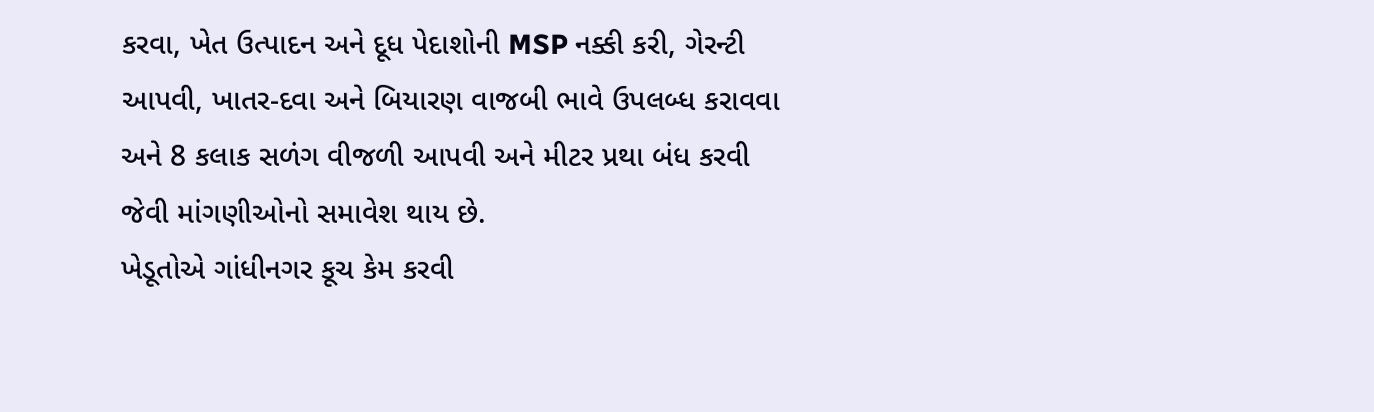કરવા, ખેત ઉત્પાદન અને દૂધ પેદાશોની MSP નક્કી કરી, ગેરન્ટી આપવી, ખાતર-દવા અને બિયારણ વાજબી ભાવે ઉપલબ્ધ કરાવવા અને 8 કલાક સળંગ વીજળી આપવી અને મીટર પ્રથા બંધ કરવી જેવી માંગણીઓનો સમાવેશ થાય છે.
ખેડૂતોએ ગાંધીનગર કૂચ કેમ કરવી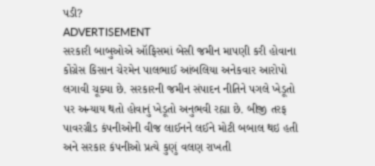પડી?
ADVERTISEMENT
સરકારી બાબુઓએ ઑફિસમાં બેસી જમીન માપણી કરી હોવાના કોંગ્રેસ કિસાન ચેરમેન પાલભાઈ આંબલિયા અનેકવાર આરોપો લગાવી ચૂક્યા છે. સરકારની જમીન સંપાદન નીતિને પગલે ખેડૂતો પર અન્યાય થતો હોવાનું ખેડૂતો અનુભવી રહ્યા છે. બીજી તરફ પાવરગ્રીડ કંપનીઓની વીજ લાઈનને લઈને મોટી બબાલ થઇ હતી અને સરકાર કંપનીઓ પ્રત્યે કુણું વલણ રાખતી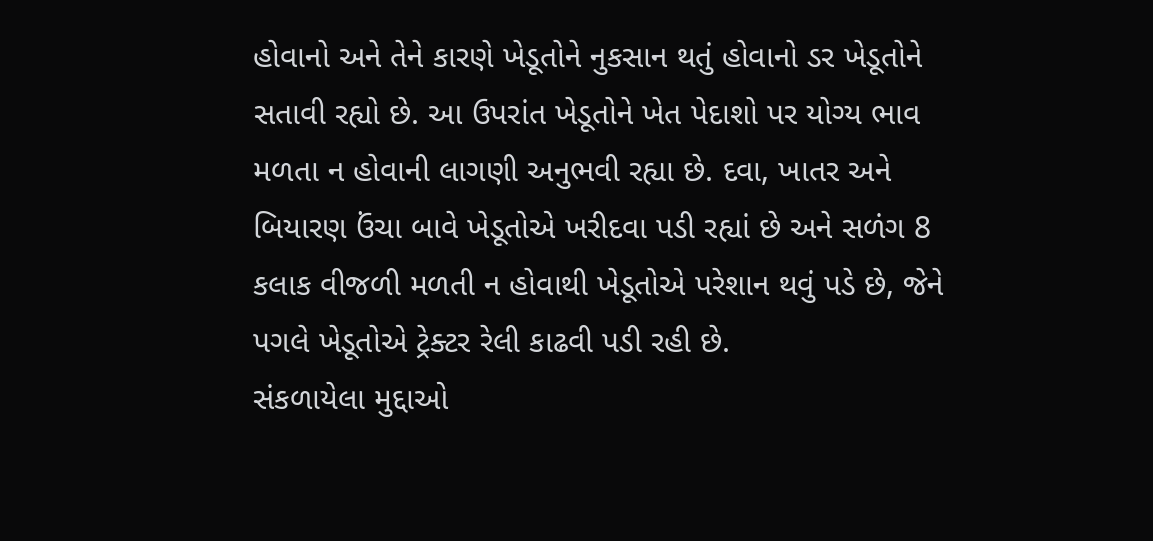હોવાનો અને તેને કારણે ખેડૂતોને નુકસાન થતું હોવાનો ડર ખેડૂતોને સતાવી રહ્યો છે. આ ઉપરાંત ખેડૂતોને ખેત પેદાશો પર યોગ્ય ભાવ મળતા ન હોવાની લાગણી અનુભવી રહ્યા છે. દવા, ખાતર અને બિયારણ ઉંચા બાવે ખેડૂતોએ ખરીદવા પડી રહ્યાં છે અને સળંગ 8 કલાક વીજળી મળતી ન હોવાથી ખેડૂતોએ પરેશાન થવું પડે છે, જેને પગલે ખેડૂતોએ ટ્રેક્ટર રેલી કાઢવી પડી રહી છે.
સંકળાયેલા મુદ્દાઓ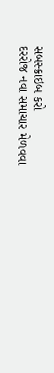સબસ્ક્રાઇબ કરો
દરરોજ નવા સમાચાર મેળવવા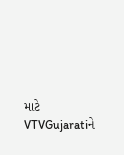માટે VTVGujaratiને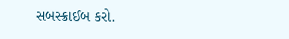સબસ્ક્રાઈબ કરો.